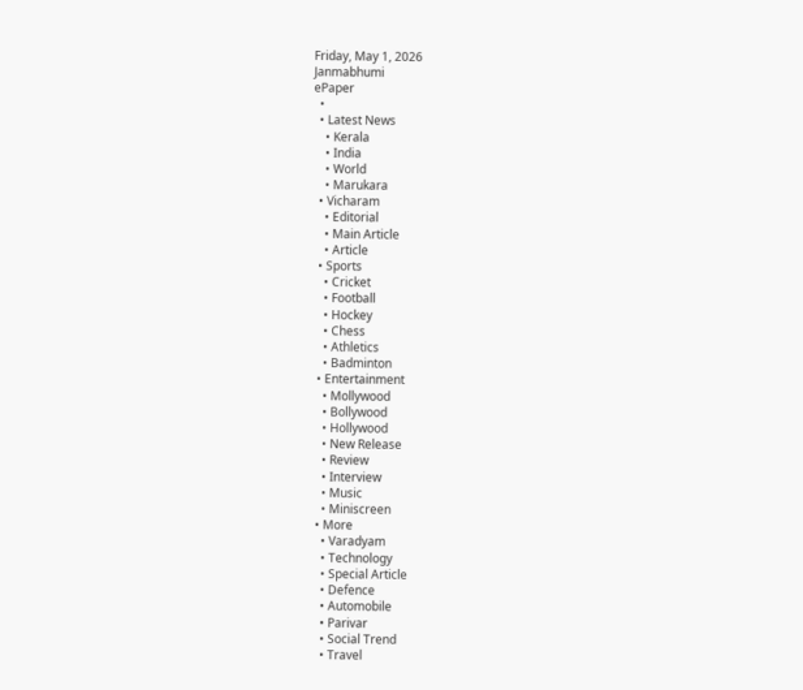Friday, May 1, 2026
Janmabhumi
ePaper
  •
  • Latest News
    • Kerala
    • India
    • World
    • Marukara
  • Vicharam
    • Editorial
    • Main Article
    • Article
  • Sports
    • Cricket
    • Football
    • Hockey
    • Chess
    • Athletics
    • Badminton
  • Entertainment
    • Mollywood
    • Bollywood
    • Hollywood
    • New Release
    • Review
    • Interview
    • Music
    • Miniscreen
  • More
    • Varadyam
    • Technology
    • Special Article
    • Defence
    • Automobile
    • Parivar
    • Social Trend
    • Travel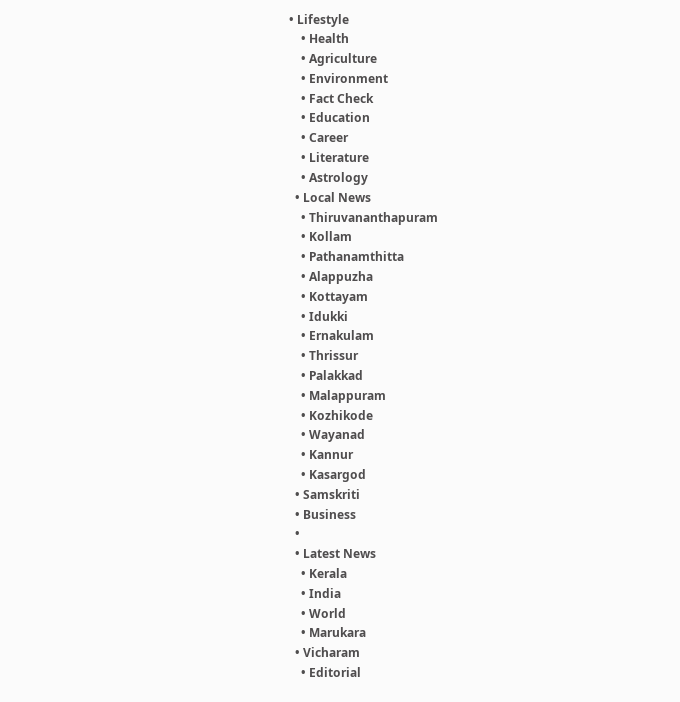• Lifestyle
    • Health
    • Agriculture
    • Environment
    • Fact Check
    • Education
    • Career
    • Literature
    • Astrology
  • Local News
    • Thiruvananthapuram
    • Kollam
    • Pathanamthitta
    • Alappuzha
    • Kottayam
    • Idukki
    • Ernakulam
    • Thrissur
    • Palakkad
    • Malappuram
    • Kozhikode
    • Wayanad
    • Kannur
    • Kasargod
  • Samskriti
  • Business
  •
  • Latest News
    • Kerala
    • India
    • World
    • Marukara
  • Vicharam
    • Editorial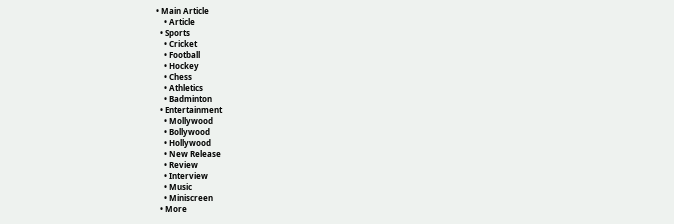• Main Article
    • Article
  • Sports
    • Cricket
    • Football
    • Hockey
    • Chess
    • Athletics
    • Badminton
  • Entertainment
    • Mollywood
    • Bollywood
    • Hollywood
    • New Release
    • Review
    • Interview
    • Music
    • Miniscreen
  • More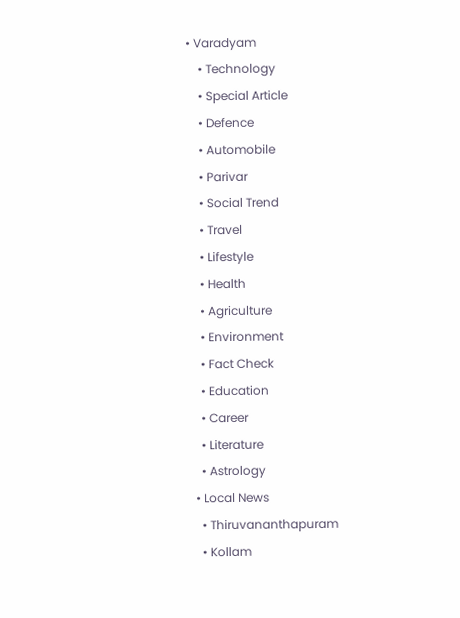• Varadyam
    • Technology
    • Special Article
    • Defence
    • Automobile
    • Parivar
    • Social Trend
    • Travel
    • Lifestyle
    • Health
    • Agriculture
    • Environment
    • Fact Check
    • Education
    • Career
    • Literature
    • Astrology
  • Local News
    • Thiruvananthapuram
    • Kollam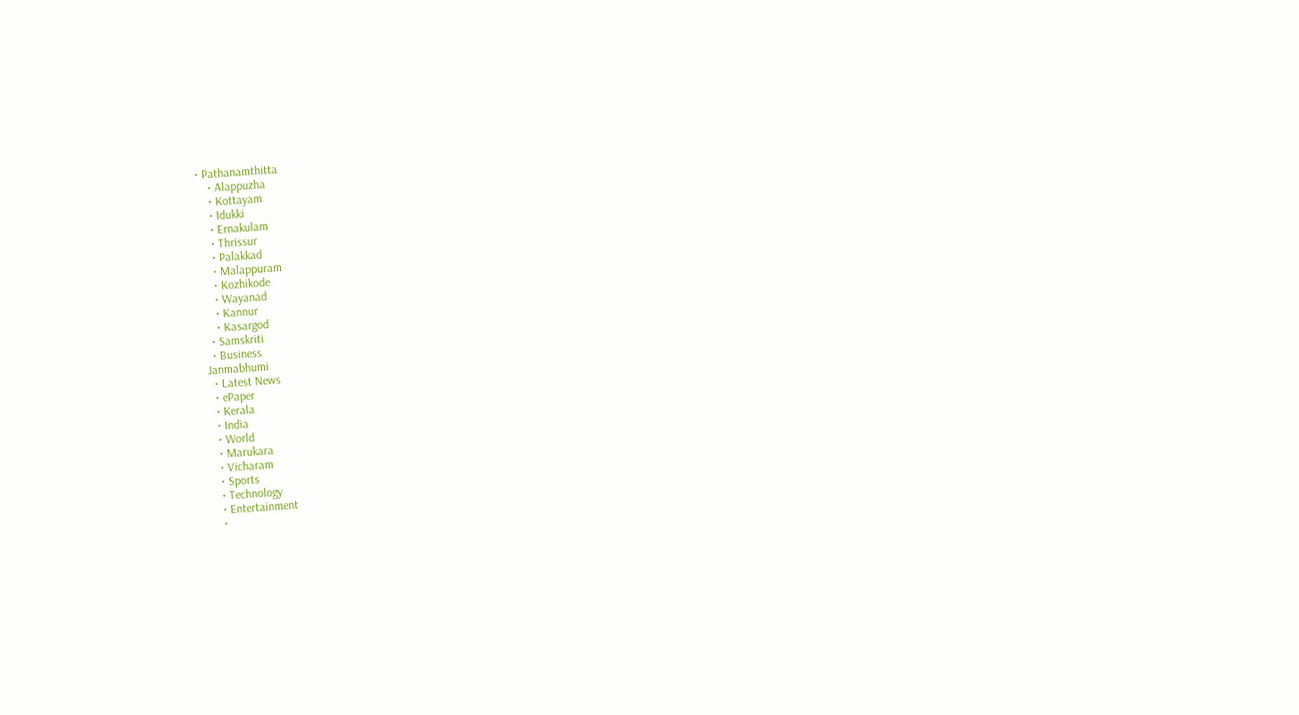• Pathanamthitta
    • Alappuzha
    • Kottayam
    • Idukki
    • Ernakulam
    • Thrissur
    • Palakkad
    • Malappuram
    • Kozhikode
    • Wayanad
    • Kannur
    • Kasargod
  • Samskriti
  • Business
Janmabhumi
  • Latest News
  • ePaper
  • Kerala
  • India
  • World
  • Marukara
  • Vicharam
  • Sports
  • Technology
  • Entertainment
  •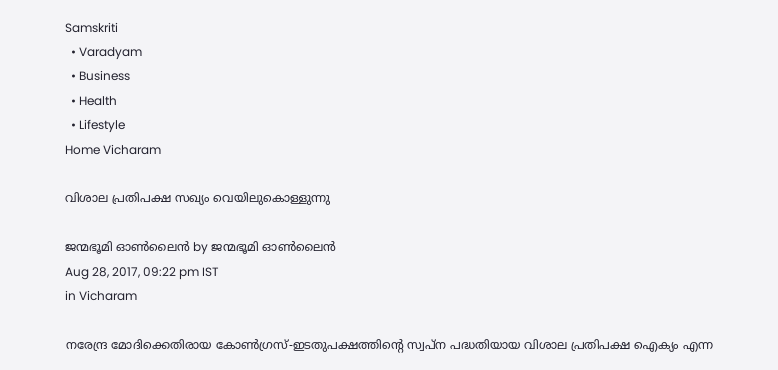Samskriti
  • Varadyam
  • Business
  • Health
  • Lifestyle
Home Vicharam

വിശാല പ്രതിപക്ഷ സഖ്യം വെയിലുകൊള്ളുന്നു

ജന്മഭൂമി ഓണ്‍ലൈന്‍ by ജന്മഭൂമി ഓണ്‍ലൈന്‍
Aug 28, 2017, 09:22 pm IST
in Vicharam

നരേന്ദ്ര മോദിക്കെതിരായ കോണ്‍ഗ്രസ്-ഇടതുപക്ഷത്തിന്റെ സ്വപ്‌ന പദ്ധതിയായ വിശാല പ്രതിപക്ഷ ഐക്യം എന്ന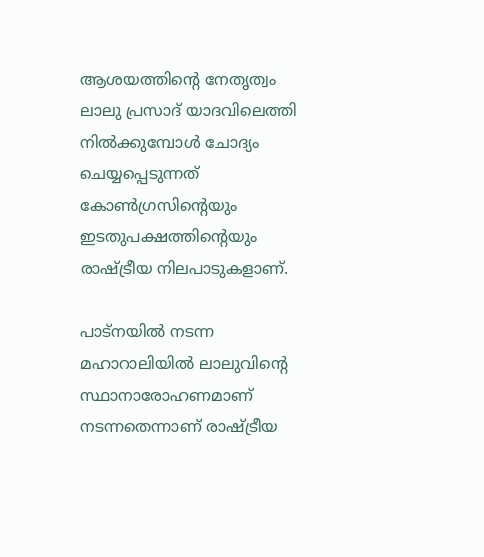ആശയത്തിന്റെ നേതൃത്വം ലാലു പ്രസാദ് യാദവിലെത്തി നില്‍ക്കുമ്പോള്‍ ചോദ്യം ചെയ്യപ്പെടുന്നത് കോണ്‍ഗ്രസിന്റെയും ഇടതുപക്ഷത്തിന്റെയും രാഷ്‌ട്രീയ നിലപാടുകളാണ്.

പാട്‌നയില്‍ നടന്ന മഹാറാലിയില്‍ ലാലുവിന്റെ സ്ഥാനാരോഹണമാണ് നടന്നതെന്നാണ് രാഷ്‌ട്രീയ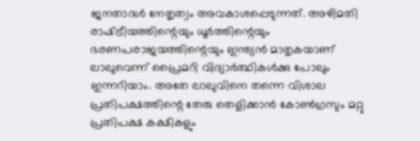ജനതാദള്‍ നേതൃത്വം അവകാശപ്പെടുന്നത്. അഴിമതി രാഷ്‌ട്രീയത്തിന്റെയും ധൂര്‍ത്തിന്റെയും ഭരണപരാജയത്തിന്റെയും ഇന്ത്യന്‍ മാതൃകയാണ് ലാലുവെന്ന് പ്രൈമറി വിദ്യാര്‍ത്ഥികള്‍ക്കു പോലും ഇന്നറിയാം. അതേ ലാലുവിനെ തന്നെ വിശാല പ്രതിപക്ഷത്തിന്റെ തേരു തെളിക്കാന്‍ കോണ്‍ഗ്രസും മറ്റു പ്രതിപക്ഷ കക്ഷികളും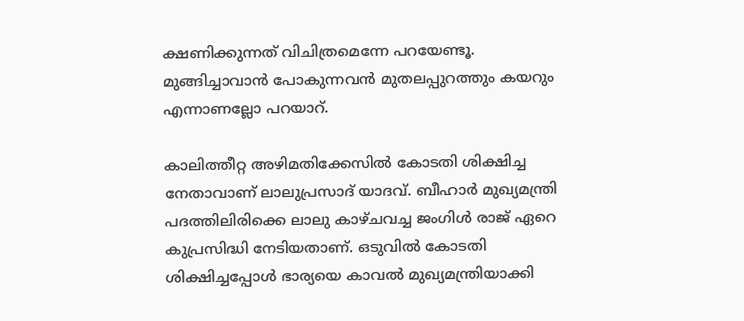ക്ഷണിക്കുന്നത് വിചിത്രമെന്നേ പറയേണ്ടൂ. മുങ്ങിച്ചാവാന്‍ പോകുന്നവന്‍ മുതലപ്പുറത്തും കയറും എന്നാണല്ലോ പറയാറ്.

കാലിത്തീറ്റ അഴിമതിക്കേസില്‍ കോടതി ശിക്ഷിച്ച നേതാവാണ് ലാലുപ്രസാദ് യാദവ്. ബീഹാര്‍ മുഖ്യമന്ത്രി പദത്തിലിരിക്കെ ലാലു കാഴ്ചവച്ച ജംഗിള്‍ രാജ് ഏറെ കുപ്രസിദ്ധി നേടിയതാണ്. ഒടുവില്‍ കോടതി ശിക്ഷിച്ചപ്പോള്‍ ഭാര്യയെ കാവല്‍ മുഖ്യമന്ത്രിയാക്കി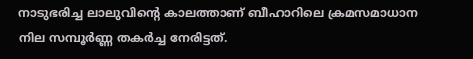നാടുഭരിച്ച ലാലുവിന്റെ കാലത്താണ് ബീഹാറിലെ ക്രമസമാധാന നില സമ്പൂര്‍ണ്ണ തകര്‍ച്ച നേരിട്ടത്.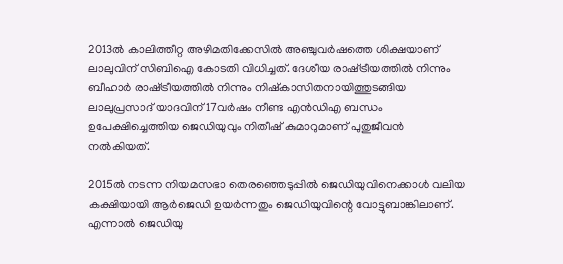2013ല്‍ കാലിത്തീറ്റ അഴിമതിക്കേസില്‍ അഞ്ചുവര്‍ഷത്തെ ശിക്ഷയാണ് ലാലുവിന് സിബിഐ കോടതി വിധിച്ചത്. ദേശീയ രാഷ്‌ട്രീയത്തില്‍ നിന്നും ബീഹാര്‍ രാഷ്‌ട്രീയത്തില്‍ നിന്നും നിഷ്‌കാസിതനായിത്തുടങ്ങിയ ലാലുപ്രസാദ് യാദവിന് 17വര്‍ഷം നീണ്ട എന്‍ഡിഎ ബന്ധം ഉപേക്ഷിച്ചെത്തിയ ജെഡിയുവും നിതീഷ് കുമാറുമാണ് പുതുജീവന്‍ നല്‍കിയത്.

2015ല്‍ നടന്ന നിയമസഭാ തെരഞ്ഞെടുപ്പില്‍ ജെഡിയുവിനെക്കാള്‍ വലിയ കക്ഷിയായി ആര്‍ജെഡി ഉയര്‍ന്നതും ജെഡിയുവിന്റെ വോട്ടുബാങ്കിലാണ്. എന്നാല്‍ ജെഡിയു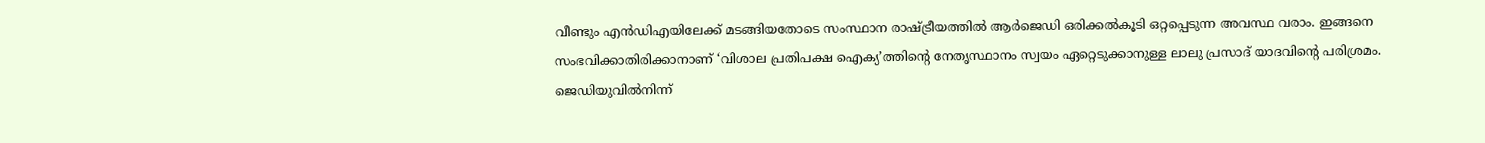വീണ്ടും എന്‍ഡിഎയിലേക്ക് മടങ്ങിയതോടെ സംസ്ഥാന രാഷ്‌ട്രീയത്തില്‍ ആര്‍ജെഡി ഒരിക്കല്‍കൂടി ഒറ്റപ്പെടുന്ന അവസ്ഥ വരാം. ഇങ്ങനെ സംഭവിക്കാതിരിക്കാനാണ് ‘വിശാല പ്രതിപക്ഷ ഐക്യ’ത്തിന്റെ നേതൃസ്ഥാനം സ്വയം ഏറ്റെടുക്കാനുള്ള ലാലു പ്രസാദ് യാദവിന്റെ പരിശ്രമം. ജെഡിയുവില്‍നിന്ന്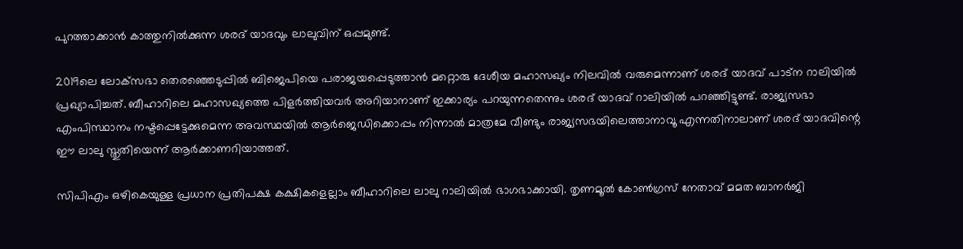പുറത്താക്കാന്‍ കാത്തുനില്‍ക്കുന്ന ശരദ് യാദവും ലാലുവിന് ഒപ്പമുണ്ട്.

2019ലെ ലോക്‌സഭാ തെരഞ്ഞെടുപ്പില്‍ ബിജെപിയെ പരാജയപ്പെടുത്താന്‍ മറ്റൊരു ദേശീയ മഹാസഖ്യം നിലവില്‍ വരുമെന്നാണ് ശരദ് യാദവ് പാട്‌ന റാലിയില്‍ പ്രഖ്യാപിച്ചത്. ബീഹാറിലെ മഹാസഖ്യത്തെ പിളര്‍ത്തിയവര്‍ അറിയാനാണ് ഇക്കാര്യം പറയുന്നതെന്നും ശരദ് യാദവ് റാലിയില്‍ പറഞ്ഞിട്ടുണ്ട്. രാജ്യസഭാ എംപിസ്ഥാനം നഷ്ടപ്പെട്ടേക്കുമെന്ന അവസ്ഥയില്‍ ആര്‍ജെഡിക്കൊപ്പം നിന്നാല്‍ മാത്രമേ വീണ്ടും രാജ്യസഭയിലെത്താനാവൂ എന്നതിനാലാണ് ശരദ് യാദവിന്റെ ഈ ലാലു സ്തുതിയെന്ന് ആര്‍ക്കാണറിയാത്തത്.

സിപിഎം ഒഴികെയുള്ള പ്രധാന പ്രതിപക്ഷ കക്ഷികളെല്ലാം ബീഹാറിലെ ലാലു റാലിയില്‍ ഭാഗഭാക്കായി. തൃണമൂല്‍ കോണ്‍ഗ്രസ് നേതാവ് മമത ബാനര്‍ജി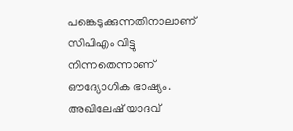പങ്കെടുക്കുന്നതിനാലാണ് സിപിഎം വിട്ടു നിന്നതെന്നാണ് ഔദ്യോഗിക ഭാഷ്യം. അഖിലേഷ് യാദവ്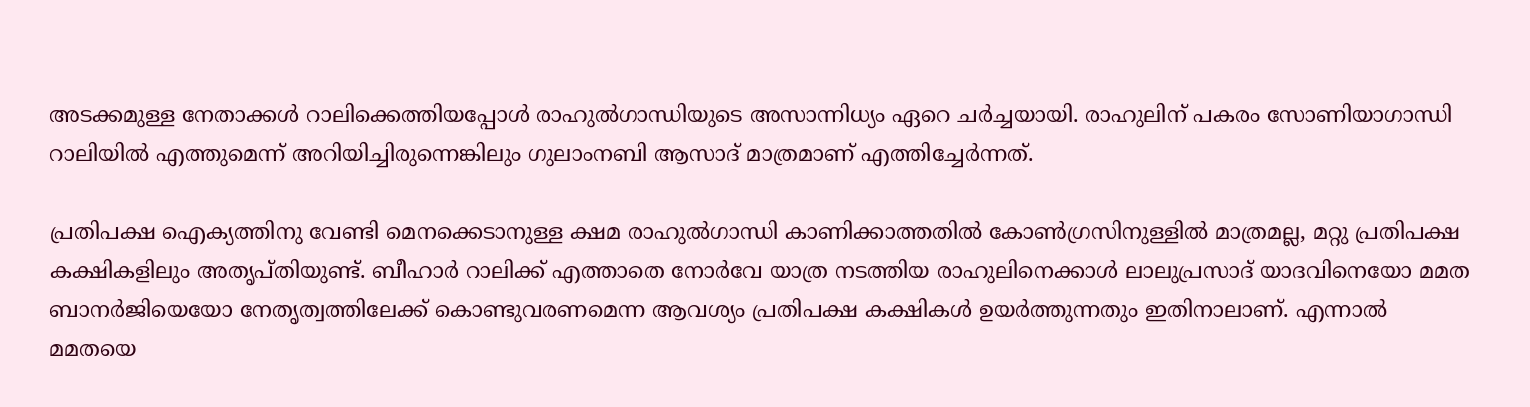അടക്കമുള്ള നേതാക്കള്‍ റാലിക്കെത്തിയപ്പോള്‍ രാഹുല്‍ഗാന്ധിയുടെ അസാന്നിധ്യം ഏറെ ചര്‍ച്ചയായി. രാഹുലിന് പകരം സോണിയാഗാന്ധി റാലിയില്‍ എത്തുമെന്ന് അറിയിച്ചിരുന്നെങ്കിലും ഗുലാംനബി ആസാദ് മാത്രമാണ് എത്തിച്ചേര്‍ന്നത്.

പ്രതിപക്ഷ ഐക്യത്തിനു വേണ്ടി മെനക്കെടാനുള്ള ക്ഷമ രാഹുല്‍ഗാന്ധി കാണിക്കാത്തതില്‍ കോണ്‍ഗ്രസിനുള്ളില്‍ മാത്രമല്ല, മറ്റു പ്രതിപക്ഷ കക്ഷികളിലും അതൃപ്തിയുണ്ട്. ബീഹാര്‍ റാലിക്ക് എത്താതെ നോര്‍വേ യാത്ര നടത്തിയ രാഹുലിനെക്കാള്‍ ലാലുപ്രസാദ് യാദവിനെയോ മമത ബാനര്‍ജിയെയോ നേതൃത്വത്തിലേക്ക് കൊണ്ടുവരണമെന്ന ആവശ്യം പ്രതിപക്ഷ കക്ഷികള്‍ ഉയര്‍ത്തുന്നതും ഇതിനാലാണ്. എന്നാല്‍ മമതയെ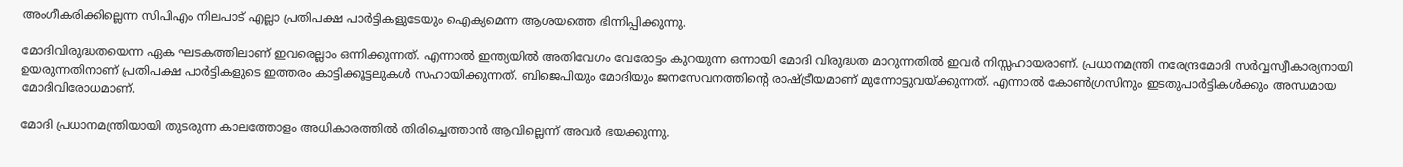അംഗീകരിക്കില്ലെന്ന സിപിഎം നിലപാട് എല്ലാ പ്രതിപക്ഷ പാര്‍ട്ടികളുടേയും ഐക്യമെന്ന ആശയത്തെ ഭിന്നിപ്പിക്കുന്നു.

മോദിവിരുദ്ധതയെന്ന ഏക ഘടകത്തിലാണ് ഇവരെല്ലാം ഒന്നിക്കുന്നത്. എന്നാല്‍ ഇന്ത്യയില്‍ അതിവേഗം വേരോട്ടം കുറയുന്ന ഒന്നായി മോദി വിരുദ്ധത മാറുന്നതില്‍ ഇവര്‍ നിസ്സഹായരാണ്. പ്രധാനമന്ത്രി നരേന്ദ്രമോദി സര്‍വ്വസ്വീകാര്യനായി ഉയരുന്നതിനാണ് പ്രതിപക്ഷ പാര്‍ട്ടികളുടെ ഇത്തരം കാട്ടിക്കൂട്ടലുകള്‍ സഹായിക്കുന്നത്. ബിജെപിയും മോദിയും ജനസേവനത്തിന്റെ രാഷ്‌ട്രീയമാണ് മുന്നോട്ടുവയ്‌ക്കുന്നത്. എന്നാല്‍ കോണ്‍ഗ്രസിനും ഇടതുപാര്‍ട്ടികള്‍ക്കും അന്ധമായ മോദിവിരോധമാണ്.

മോദി പ്രധാനമന്ത്രിയായി തുടരുന്ന കാലത്തോളം അധികാരത്തില്‍ തിരിച്ചെത്താന്‍ ആവില്ലെന്ന് അവര്‍ ഭയക്കുന്നു.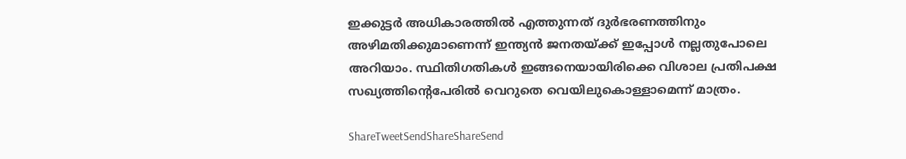ഇക്കുട്ടര്‍ അധികാരത്തില്‍ എത്തുന്നത് ദുര്‍ഭരണത്തിനും അഴിമതിക്കുമാണെന്ന് ഇന്ത്യന്‍ ജനതയ്‌ക്ക് ഇപ്പോള്‍ നല്ലതുപോലെ അറിയാം. സ്ഥിതിഗതികള്‍ ഇങ്ങനെയായിരിക്കെ വിശാല പ്രതിപക്ഷ സഖ്യത്തിന്റെപേരില്‍ വെറുതെ വെയിലുകൊള്ളാമെന്ന് മാത്രം.

ShareTweetSendShareShareSend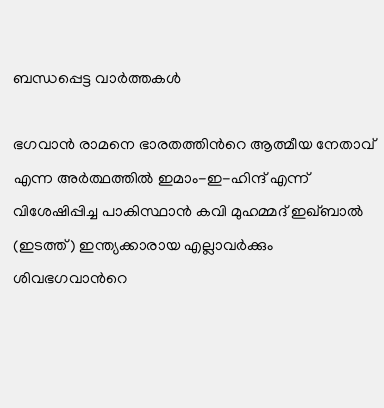ബന്ധപ്പെട്ട വാര്‍ത്തകള്‍

ഭഗവാന്‍ രാമനെ ഭാരതത്തിന്‍റെ ആത്മീയ നേതാവ് എന്ന അര്‍ത്ഥത്തില്‍ ഇമാം-ഇ-ഹിന്ദ് എന്ന് വിശേഷിപ്പിച്ച പാകിസ്ഥാന്‍ കവി മുഹമ്മദ് ഇഖ്ബാല്‍ (ഇടത്ത്) ഇന്ത്യക്കാരായ എല്ലാവര്‍ക്കും ശിവഭഗവാന്‍റെ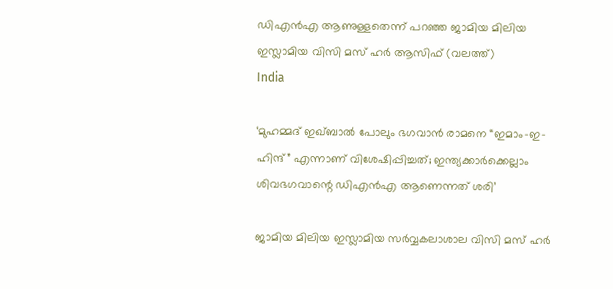ഡിഎന്‍എ ആണുള്ളതെന്ന് പറഞ്ഞ ജാമിയ മിലിയ ഇസ്ലാമിയ വിസി മസ് ഹര്‍ ആസിഫ് (വലത്ത്)
India

‘മുഹമ്മദ് ഇഖ്ബാൽ പോലും ഭഗവാൻ രാമനെ “ഇമാം-ഇ-ഹിന്ദ്” എന്നാണ് വിശേഷിപ്പിച്ചത്; ഇന്ത്യക്കാര്‍ക്കെല്ലാം ശിവഭഗവാന്റെ ഡിഎന്‍എ ആണെന്നത് ശരി’

ജാമിയ മിലിയ ഇസ്ലാമിയ സര്‍വ്വകലാശാല വിസി മസ് ഹര്‍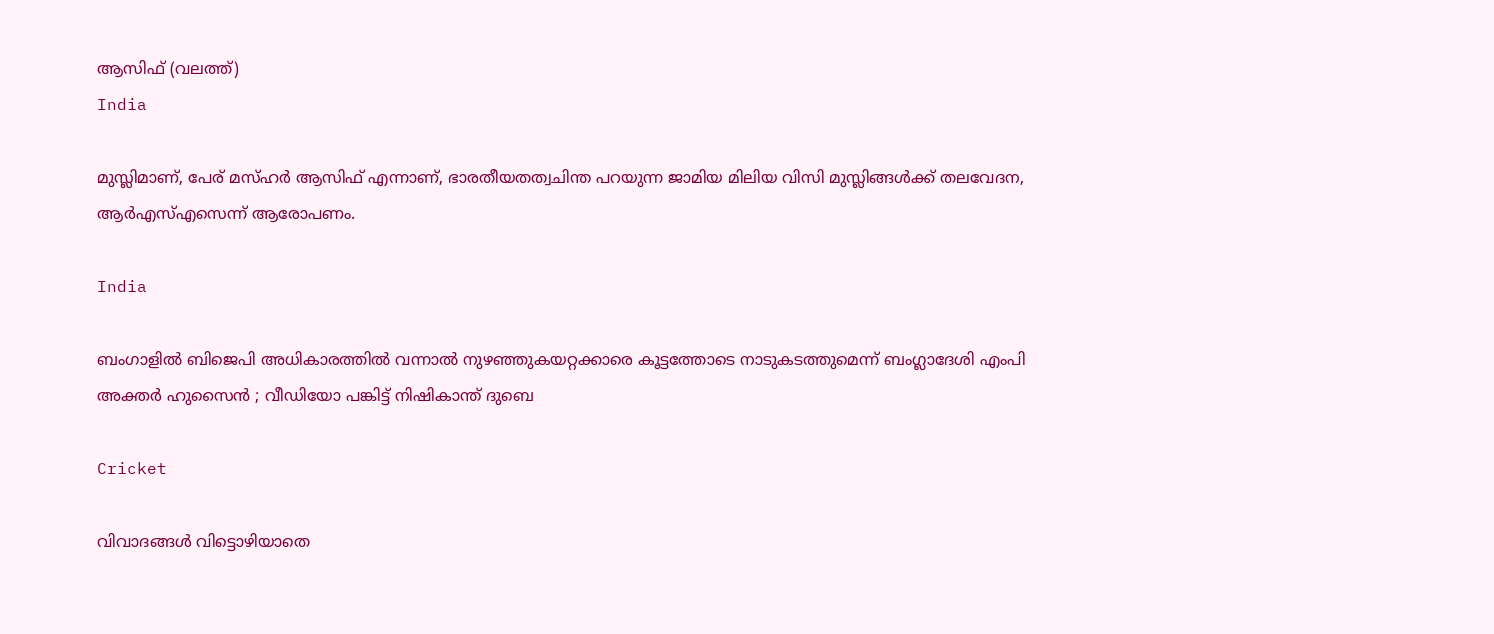ആസിഫ് (വലത്ത്)
India

മുസ്ലിമാണ്, പേര് മസ്ഹര്‍ ആസിഫ് എന്നാണ്, ഭാരതീയതത്വചിന്ത പറയുന്ന ജാമിയ മിലിയ വിസി മുസ്ലിങ്ങള്‍ക്ക് തലവേദന, ആര്‍എസ്എസെന്ന് ആരോപണം.

India

ബംഗാളിൽ ബിജെപി അധികാരത്തിൽ വന്നാൽ നുഴഞ്ഞുകയറ്റക്കാരെ കൂട്ടത്തോടെ നാടുകടത്തുമെന്ന് ബംഗ്ലാദേശി എംപി അക്തർ ഹുസൈൻ ; വീഡിയോ പങ്കിട്ട് നിഷികാന്ത് ദുബെ

Cricket

വിവാദങ്ങൾ വിട്ടൊഴിയാതെ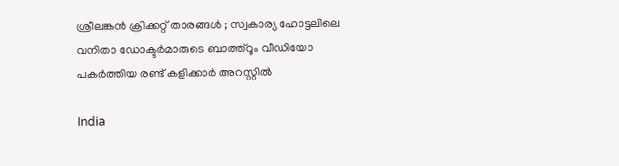ശ്രീലങ്കൻ ക്രിക്കറ്റ് താരങ്ങൾ ; സ്വകാര്യ ഹോട്ടലിലെ വനിതാ ഡോക്ടർമാരുടെ ബാത്ത്റൂം വീഡിയോ പകർത്തിയ രണ്ട് കളിക്കാർ അറസ്റ്റിൽ

India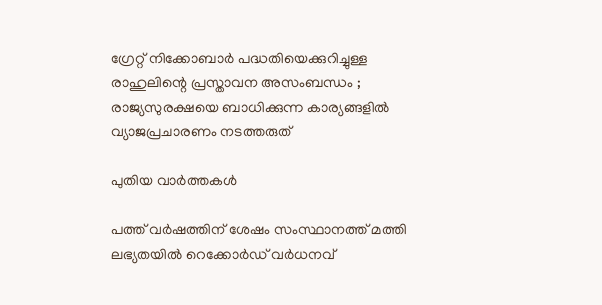ഗ്രേറ്റ് നിക്കോബാർ പദ്ധതിയെക്കുറിച്ചുള്ള രാഹുലിന്റെ പ്രസ്താവന അസംബന്ധം ; രാജ്യസുരക്ഷയെ ബാധിക്കുന്ന കാര്യങ്ങളിൽ വ്യാജപ്രചാരണം നടത്തരുത്

പുതിയ വാര്‍ത്തകള്‍

പത്ത് വർഷത്തിന് ശേഷം സംസ്ഥാനത്ത് മത്തി ലഭ്യതയിൽ റെക്കോർഡ് വർധനവ്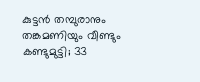കുട്ടൻ തമ്പുരാനും തങ്കമണിയും വീണ്ടും കണ്ടുമുട്ടി; 33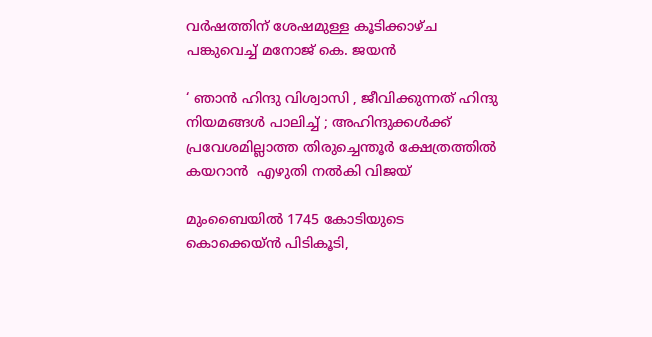വർഷത്തിന് ശേഷമുള്ള കൂടിക്കാഴ്ച പങ്കുവെച്ച് മനോജ് കെ. ജയൻ

‘ ഞാൻ ഹിന്ദു വിശ്വാസി , ജീവിക്കുന്നത് ഹിന്ദു നിയമങ്ങൾ പാലിച്ച് ; അഹിന്ദുക്കൾക്ക് പ്രവേശമില്ലാത്ത തിരുച്ചെന്തൂർ ക്ഷേത്രത്തിൽ കയറാൻ  എഴുതി നൽകി വിജയ്

മുംബൈയിൽ 1745 കോടിയുടെ കൊക്കെയ്ന്‍ പിടികൂടി,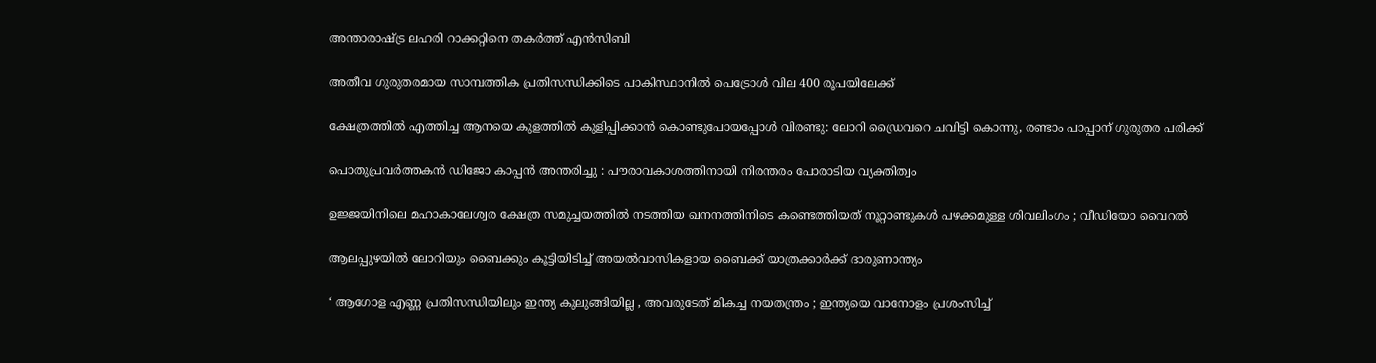അന്താരാഷ്‌ട്ര ലഹരി റാക്കറ്റിനെ തകര്‍ത്ത് എന്‍സിബി

അതീവ ഗുരുതരമായ സാമ്പത്തിക പ്രതിസന്ധിക്കിടെ പാകിസ്ഥാനിൽ പെട്രോൾ വില 400 രൂപയിലേക്ക്

ക്ഷേത്രത്തിൽ എത്തിച്ച ആനയെ കുളത്തിൽ കുളിപ്പിക്കാൻ കൊണ്ടുപോയപ്പോൾ വിരണ്ടു: ലോറി ഡ്രൈവറെ ചവിട്ടി കൊന്നു, രണ്ടാം പാപ്പാന് ഗുരുതര പരിക്ക്

പൊതുപ്രവർത്തകൻ ഡിജോ കാപ്പൻ അന്തരിച്ചു : പൗരാവകാശത്തിനായി നിരന്തരം പോരാടിയ വ്യക്തിത്വം

ഉജ്ജയിനിലെ മഹാകാലേശ്വര ക്ഷേത്ര സമുച്ചയത്തിൽ നടത്തിയ ഖനനത്തിനിടെ കണ്ടെത്തിയത് നൂറ്റാണ്ടുകൾ പഴക്കമുള്ള ശിവലിംഗം ; വീഡിയോ വൈറൽ

ആലപ്പുഴയിൽ ലോറിയും ബൈക്കും കൂട്ടിയിടിച്ച് അയൽവാസികളായ ബൈക്ക് യാത്രക്കാർക്ക് ദാരുണാന്ത്യം

‘ ആഗോള എണ്ണ പ്രതിസന്ധിയിലും ഇന്ത്യ കുലുങ്ങിയില്ല , അവരുടേത് മികച്ച നയതന്ത്രം ; ഇന്ത്യയെ വാനോളം പ്രശംസിച്ച്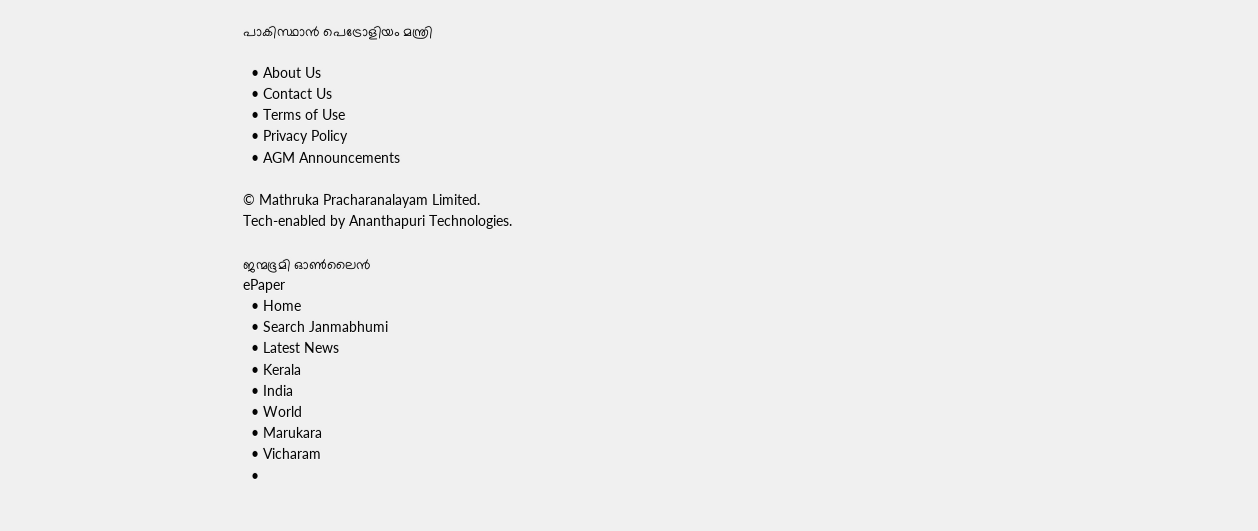പാകിസ്ഥാൻ പെട്രോളിയം മന്ത്രി

  • About Us
  • Contact Us
  • Terms of Use
  • Privacy Policy
  • AGM Announcements

© Mathruka Pracharanalayam Limited.
Tech-enabled by Ananthapuri Technologies.

ജന്മഭൂമി ഓണ്‍ലൈന്‍
ePaper
  • Home
  • Search Janmabhumi
  • Latest News
  • Kerala
  • India
  • World
  • Marukara
  • Vicharam
  •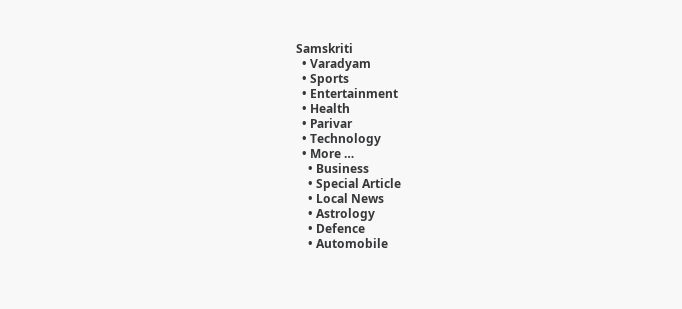Samskriti
  • Varadyam
  • Sports
  • Entertainment
  • Health
  • Parivar
  • Technology
  • More …
    • Business
    • Special Article
    • Local News
    • Astrology
    • Defence
    • Automobile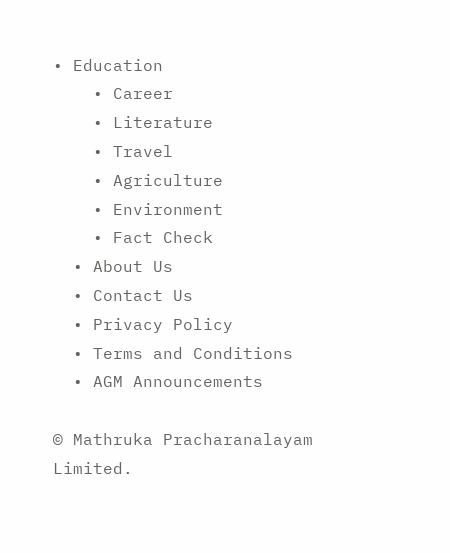• Education
    • Career
    • Literature
    • Travel
    • Agriculture
    • Environment
    • Fact Check
  • About Us
  • Contact Us
  • Privacy Policy
  • Terms and Conditions
  • AGM Announcements

© Mathruka Pracharanalayam Limited.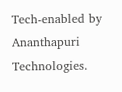Tech-enabled by Ananthapuri Technologies.